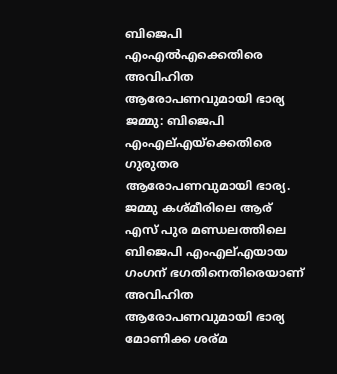ബിജെപി എംഎല്‍എക്കെതിരെ അവിഹിത ആരോപണവുമായി ഭാര്യ
ജമ്മു: ബിജെപി എംഎല്എയ്ക്കെതിരെ ഗുരുതര ആരോപണവുമായി ഭാര്യ. ജമ്മു കശ്മീരിലെ ആര് എസ് പുര മണ്ഡലത്തിലെ ബിജെപി എംഎല്എയായ ഗംഗന് ഭഗതിനെതിരെയാണ് അവിഹിത ആരോപണവുമായി ഭാര്യ മോണിക്ക ശര്മ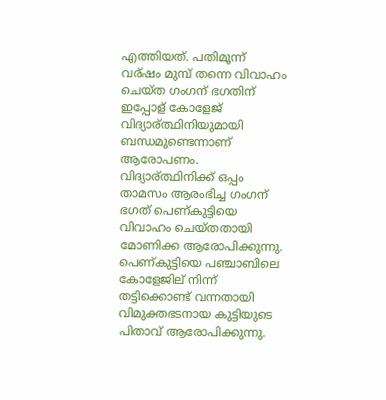എത്തിയത്. പതിമൂന്ന് വര്ഷം മുമ്പ് തന്നെ വിവാഹം ചെയ്ത ഗംഗന് ഭഗതിന് ഇപ്പോള് കോളേജ് വിദ്യാര്ത്ഥിനിയുമായി ബന്ധമുണ്ടെന്നാണ് ആരോപണം. വിദ്യാര്ത്ഥിനിക്ക് ഒപ്പം താമസം ആരംഭിച്ച ഗംഗന് ഭഗത് പെണ്കുട്ടിയെ വിവാഹം ചെയ്തതായി മോണിക്ക ആരോപിക്കുന്നു.
പെണ്കുട്ടിയെ പഞ്ചാബിലെ കോളേജില് നിന്ന് തട്ടിക്കൊണ്ട് വന്നതായി വിമുക്തഭടനായ കുട്ടിയുടെ പിതാവ് ആരോപിക്കുന്നു.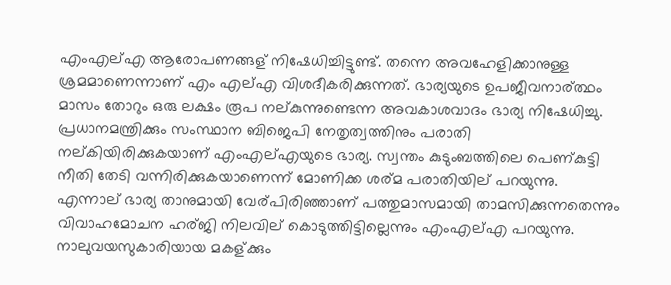എംഎല്എ ആരോപണങ്ങള് നിഷേധിച്ചിട്ടുണ്ട്. തന്നെ അവഹേളിക്കാനുള്ള ശ്രമമാണെന്നാണ് എം എല്എ വിശദീകരിക്കുന്നത്. ഭാര്യയുടെ ഉപജീവനാര്ത്ഥം മാസം തോറും ഒരു ലക്ഷം രൂപ നല്കുന്നുണ്ടെന്ന അവകാശവാദം ഭാര്യ നിഷേധിച്ചു.
പ്രധാനമന്ത്രിക്കും സംസ്ഥാന ബിജെപി നേതൃത്വത്തിനും പരാതി നല്കിയിരിക്കുകയാണ് എംഎല്എയുടെ ഭാര്യ. സ്വന്തം കുടുംബത്തിലെ പെണ്കുട്ടി നീതി തേടി വന്നിരിക്കുകയാണെന്ന് മോണിക്ക ശര്മ പരാതിയില് പറയുന്നു. എന്നാല് ഭാര്യ താനുമായി വേര്പിരിഞ്ഞാണ് പത്തുമാസമായി താമസിക്കുന്നതെന്നും വിവാഹമോചന ഹര്ജി നിലവില് കൊടുത്തിട്ടില്ലെന്നും എംഎല്എ പറയുന്നു. നാലുവയസുകാരിയായ മകള്ക്കും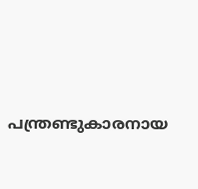പന്ത്രണ്ടുകാരനായ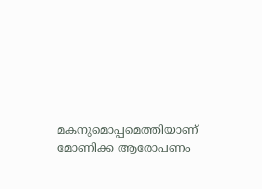മകനുമൊപ്പമെത്തിയാണ് മോണിക്ക ആരോപണം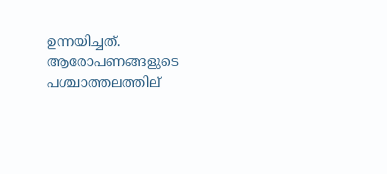ഉന്നയിച്ചത്. ആരോപണങ്ങളുടെ പശ്ചാത്തലത്തില്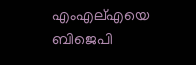എംഎല്എയെ ബിജെപി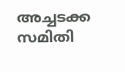അച്ചടക്ക സമിതി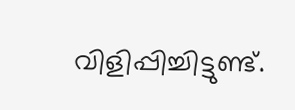വിളിപ്പിച്ചിട്ടുണ്ട്.